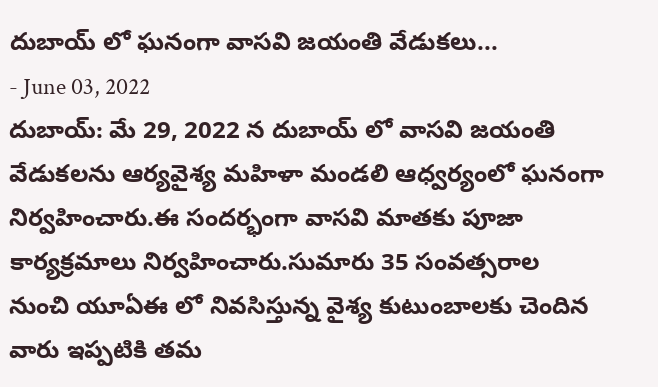దుబాయ్ లో ఘనంగా వాసవి జయంతి వేడుకలు...
- June 03, 2022
దుబాయ్: మే 29, 2022 న దుబాయ్ లో వాసవి జయంతి వేడుకలను ఆర్యవైశ్య మహిళా మండలి ఆధ్వర్యంలో ఘనంగా నిర్వహించారు.ఈ సందర్భంగా వాసవి మాతకు పూజా కార్యక్రమాలు నిర్వహించారు.సుమారు 35 సంవత్సరాల నుంచి యూఏఈ లో నివసిస్తున్న వైశ్య కుటుంబాలకు చెందిన వారు ఇప్పటికి తమ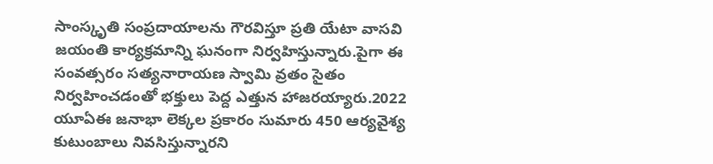సాంస్కృతి సంప్రదాయాలను గౌరవిస్తూ ప్రతి యేటా వాసవి జయంతి కార్యక్రమాన్ని ఘనంగా నిర్వహిస్తున్నారు.పైగా ఈ సంవత్సరం సత్యనారాయణ స్వామి వ్రతం సైతం నిర్వహించడంతో భక్తులు పెద్ద ఎత్తున హాజరయ్యారు.2022 యూఏఈ జనాభా లెక్కల ప్రకారం సుమారు 450 ఆర్యవైశ్య కుటుంబాలు నివసిస్తున్నారని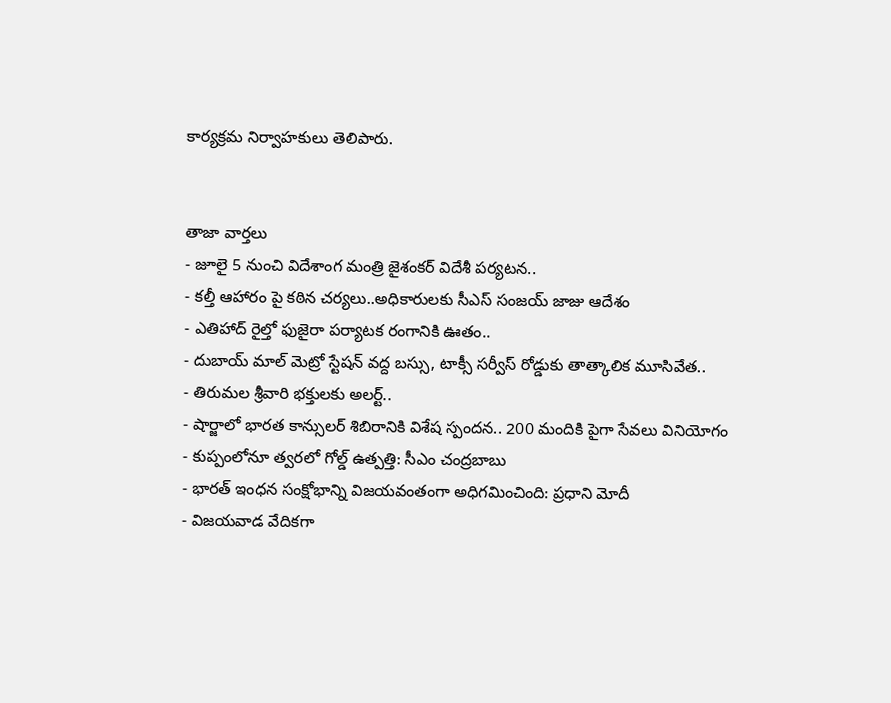కార్యక్రమ నిర్వాహకులు తెలిపారు.


తాజా వార్తలు
- జూలై 5 నుంచి విదేశాంగ మంత్రి జైశంకర్ విదేశీ పర్యటన..
- కల్తీ ఆహారం పై కఠిన చర్యలు..అధికారులకు సీఎస్ సంజయ్ జాజు ఆదేశం
- ఎతిహాద్ రైల్తో ఫుజైరా పర్యాటక రంగానికి ఊతం..
- దుబాయ్ మాల్ మెట్రో స్టేషన్ వద్ద బస్సు, టాక్సీ సర్వీస్ రోడ్డుకు తాత్కాలిక మూసివేత..
- తిరుమల శ్రీవారి భక్తులకు అలర్ట్..
- షార్జాలో భారత కాన్సులర్ శిబిరానికి విశేష స్పందన.. 200 మందికి పైగా సేవలు వినియోగం
- కుప్పంలోనూ త్వరలో గోల్డ్ ఉత్పత్తి: సీఎం చంద్రబాబు
- భారత్ ఇంధన సంక్షోభాన్ని విజయవంతంగా అధిగమించింది: ప్రధాని మోదీ
- విజయవాడ వేదికగా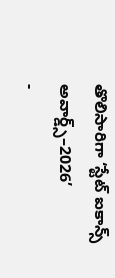తొలిసారిగా ‘స్టేట్ ఐకాన్స్ అవార్డ్స్–2026’
-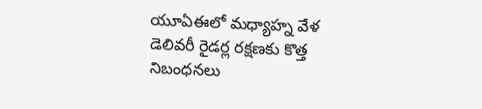యూఏఈలో మధ్యాహ్న వేళ డెలివరీ రైడర్ల రక్షణకు కొత్త నిబంధనలు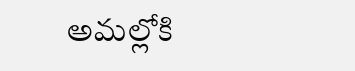అమల్లోకి